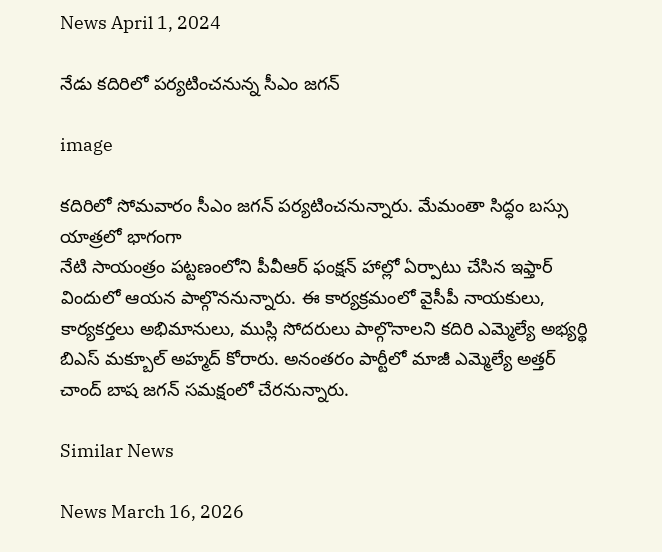News April 1, 2024

నేడు కదిరిలో పర్యటించనున్న సీఎం జగన్

image

కదిరిలో సోమవారం సీఎం జగన్ పర్యటించనున్నారు. మేమంతా సిద్ధం బస్సు యాత్రలో భాగంగా
నేటి సాయంత్రం పట్టణంలోని పీవీఆర్ ఫంక్షన్ హాల్లో ఏర్పాటు చేసిన ఇఫ్తార్ విందులో ఆయన పాల్గొననున్నారు. ఈ కార్యక్రమంలో వైసీపీ నాయకులు, కార్యకర్తలు అభిమానులు, ముస్లి సోదరులు పాల్గొనాలని కదిరి ఎమ్మెల్యే అభ్యర్థి బిఎస్ మక్బూల్ అహ్మద్ కోరారు. అనంతరం పార్టీలో మాజీ ఎమ్మెల్యే అత్తర్ చాంద్ బాష జగన్ సమక్షంలో చేరనున్నారు.

Similar News

News March 16, 2026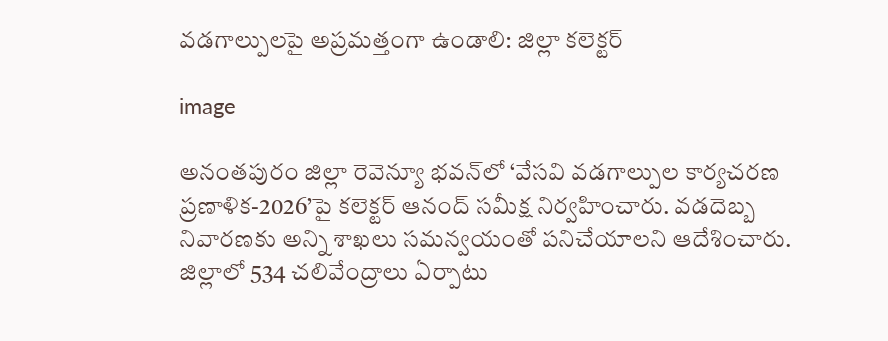వడగాల్పులపై అప్రమత్తంగా ఉండాలి: జిల్లా కలెక్టర్

image

అనంతపురం జిల్లా రెవెన్యూ భవన్‌లో ‘వేసవి వడగాల్పుల కార్యచరణ ప్రణాళిక-2026’పై కలెక్టర్ ఆనంద్ సమీక్ష నిర్వహించారు. వడదెబ్బ నివారణకు అన్ని శాఖలు సమన్వయంతో పనిచేయాలని ఆదేశించారు. జిల్లాలో 534 చలివేంద్రాలు ఏర్పాటు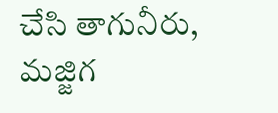చేసి తాగునీరు, మజ్జిగ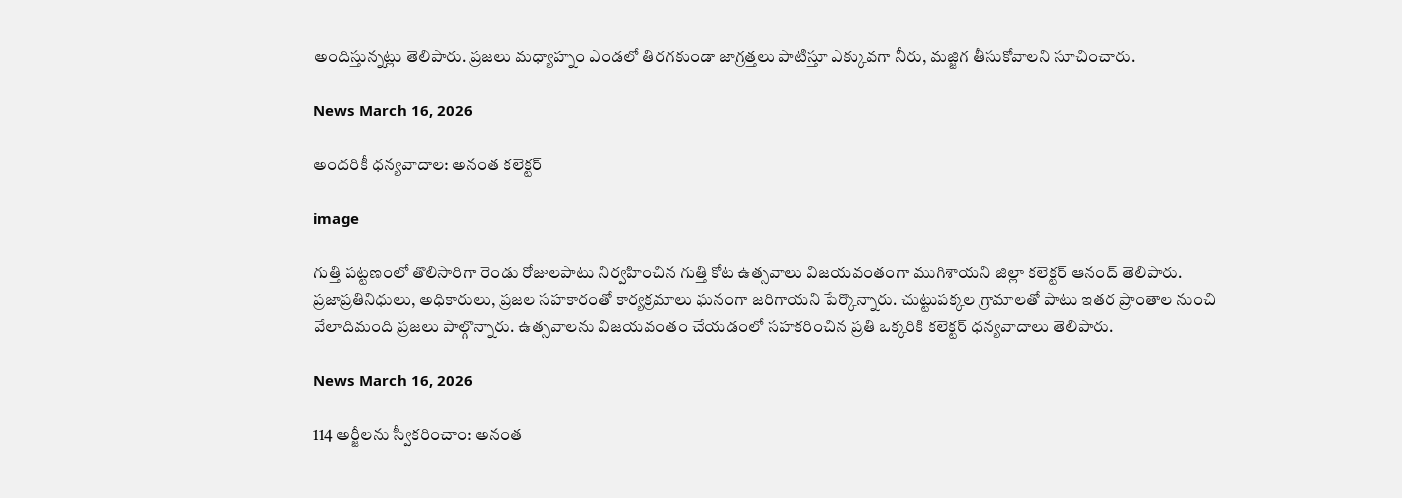అందిస్తున్నట్లు తెలిపారు. ప్రజలు మధ్యాహ్నం ఎండలో తిరగకుండా జాగ్రత్తలు పాటిస్తూ ఎక్కువగా నీరు, మజ్జిగ తీసుకోవాలని సూచించారు.

News March 16, 2026

అందరికీ ధన్యవాదాల: అనంత కలెక్టర్

image

గుత్తి పట్టణంలో తొలిసారిగా రెండు రోజులపాటు నిర్వహించిన గుత్తి కోట ఉత్సవాలు విజయవంతంగా ముగిశాయని జిల్లా కలెక్టర్ ఆనంద్ తెలిపారు. ప్రజాప్రతినిధులు, అధికారులు, ప్రజల సహకారంతో కార్యక్రమాలు ఘనంగా జరిగాయని పేర్కొన్నారు. చుట్టుపక్కల గ్రామాలతో పాటు ఇతర ప్రాంతాల నుంచి వేలాదిమంది ప్రజలు పాల్గొన్నారు. ఉత్సవాలను విజయవంతం చేయడంలో సహకరించిన ప్రతి ఒక్కరికి కలెక్టర్ ధన్యవాదాలు తెలిపారు.

News March 16, 2026

114 అర్జీలను స్వీకరించాం: అనంత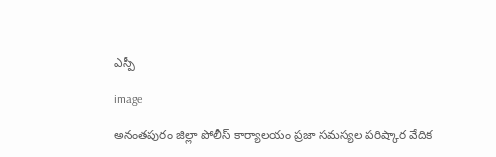ఎస్పీ

image

అనంతపురం జిల్లా పోలీస్ కార్యాలయం ప్రజా సమస్యల పరిష్కార వేదిక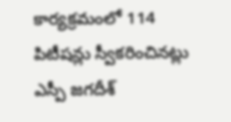కార్యక్రమంలో 114 పిటీషన్లు స్వీకరించినట్లు ఎస్పీ జగదీశ్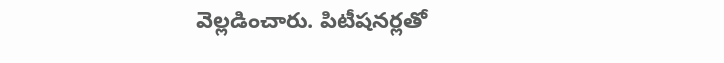వెల్లడించారు. పిటీషనర్లతో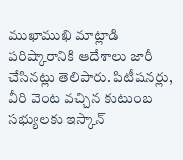ముఖాముఖి మాట్లాడి పరిష్కారానికి ఆదేశాలు జారీ చేసినట్లు తెలిపారు. పిటీషనర్లు, వీరి వెంట వచ్చిన కుటుంబ సభ్యులకు ఇస్కాన్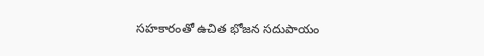సహకారంతో ఉచిత భోజన సదుపాయం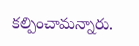కల్పించామన్నారు.